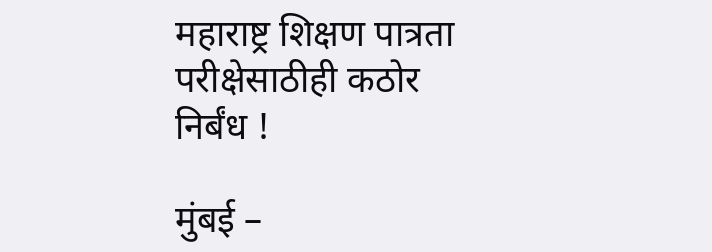महाराष्ट्र शिक्षण पात्रता परीक्षेसाठीही कठोर निर्बंध !

मुंबई –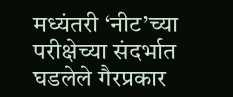मध्यंतरी ‘नीट’च्या परीक्षेच्या संदर्भात घडलेले गैरप्रकार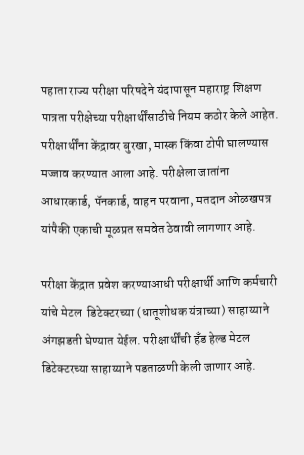पहाता राज्य परीक्षा परिषदेने यंदापासून महाराष्ट्र शिक्षण पात्रता परीक्षेच्या परीक्षार्थींसाठीचे नियम कठोर केले आहेत. परीक्षार्थींना केंद्रावर बुरखा, मास्क किंवा टोपी घालण्यास मज्जाव करण्यात आला आहे. परीक्षेला जातांना आधारकार्ड, पॅनकार्ड, वाहन परवाना, मतदान ओळखपत्र यांपैकी एकाची मूळप्रत समवेत ठेवावी लागणार आहे.

परीक्षा केंद्रात प्रवेश करण्याआधी परीक्षार्थी आणि कर्मचारी यांचे मेटल  डिटेक्टरच्या (धातूशोधक यंत्राच्या) साहाय्याने अंगझडती घेण्यात येईल. परीक्षार्थींची हँड हेल्ड मेटल डिटेक्टरच्या साहाय्याने पडताळणी केली जाणार आहे.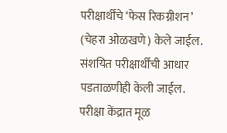परीक्षार्थींचे ‘फेस रिकग्नीशन’ (चेहरा ओळखणे) केले जाईल. संशयित परीक्षार्थींची आधार पडताळणीही केली जाईल. परीक्षा केंद्रात मूळ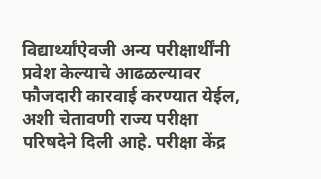विद्यार्थ्यांऐवजी अन्य परीक्षार्थींनी प्रवेश केल्याचे आढळल्यावर फौजदारी कारवाई करण्यात येईल, अशी चेतावणी राज्य परीक्षा परिषदेने दिली आहे. परीक्षा केंद्र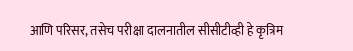आणि परिसर, तसेच परीक्षा दालनातील सीसीटीव्ही हे कृत्रिम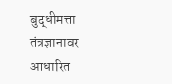बुद्धीमत्ता तंत्रज्ञानावर आधारित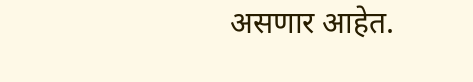असणार आहेत.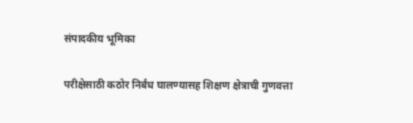संपादकीय भूमिका

परीक्षेसाठी कठोर निर्बंध घालण्यासह शिक्षण क्षेत्राची गुणवत्ता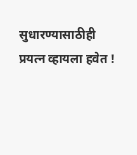सुधारण्यासाठीही प्रयत्न व्हायला हवेत !